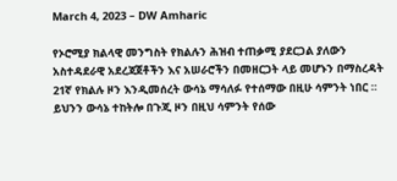March 4, 2023 – DW Amharic

የኦሮሚያ ክልላዊ መንግስት የክልሉን ሕዝብ ተጠቃሚ ያደርጋል ያለውን አስተዳደራዊ አደረጃጀቶችን እና አሠራሮችን በመዘርጋት ላይ መሆኑን በማስረዳት 21ኛ የክልሉ ዞን እንዲመሰረት ውሳኔ ማሳለፉ የተሰማው በዚሁ ሳምንት ነበር ። ይህንን ውሳኔ ተከትሎ በጉጂ ዞን በዚህ ሳምንት የሰው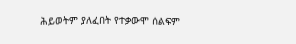ሕይወትም ያለፈበት የተቃውሞ ሰልፍም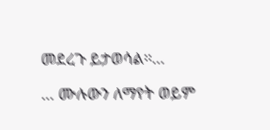መደረጉ ይታወሳል፡፡…

… ሙሉውን ለማየት ወይም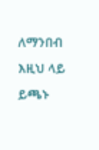ለማንበብ እዚህ ላይ ይጫኑ